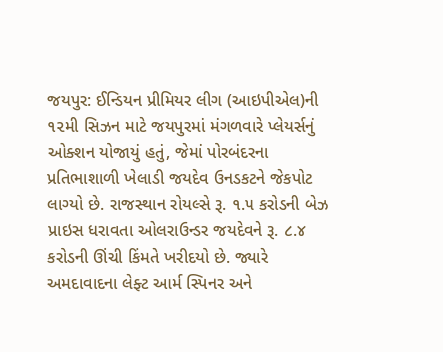જયપુર: ઈન્ડિયન પ્રીમિયર લીગ (આઇપીએલ)ની ૧૨મી સિઝન માટે જયપુરમાં મંગળવારે પ્લેયર્સનું ઓક્શન યોજાયું હતું, જેમાં પોરબંદરના પ્રતિભાશાળી ખેલાડી જયદેવ ઉનડકટને જેકપોટ લાગ્યો છે. રાજસ્થાન રોયલ્સે રૂ. ૧.૫ કરોડની બેઝ પ્રાઇસ ધરાવતા ઓલરાઉન્ડર જયદેવને રૂ. ૮.૪ કરોડની ઊંચી કિંમતે ખરીદયો છે. જ્યારે અમદાવાદના લેફ્ટ આર્મ સ્પિનર અને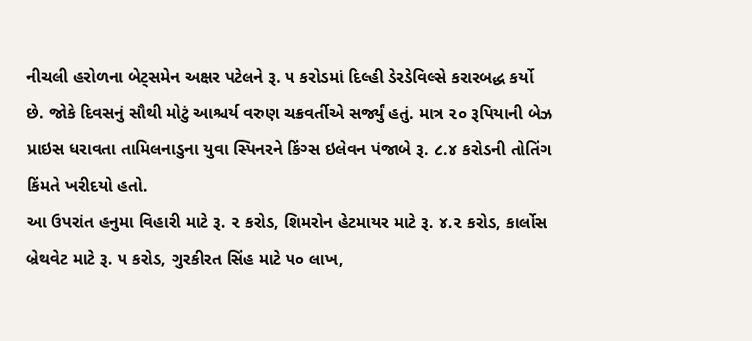નીચલી હરોળના બેટ્સમેન અક્ષર પટેલને રૂ. ૫ કરોડમાં દિલ્હી ડેરડેવિલ્સે કરારબદ્ધ કર્યો છે. જોકે દિવસનું સૌથી મોટું આશ્ચર્ય વરુણ ચક્રવર્તીએ સર્જ્યું હતું. માત્ર ૨૦ રૂપિયાની બેઝ પ્રાઇસ ધરાવતા તામિલનાડુના યુવા સ્પિનરને કિંગ્સ ઇલેવન પંજાબે રૂ. ૮.૪ કરોડની તોતિંગ કિંમતે ખરીદયો હતો.
આ ઉપરાંત હનુમા વિહારી માટે રૂ. ૨ કરોડ, શિમરોન હેટમાયર માટે રૂ. ૪.૨ કરોડ, કાર્લોસ બ્રેથવેટ માટે રૂ. ૫ કરોડ, ગુરકીરત સિંહ માટે ૫૦ લાખ,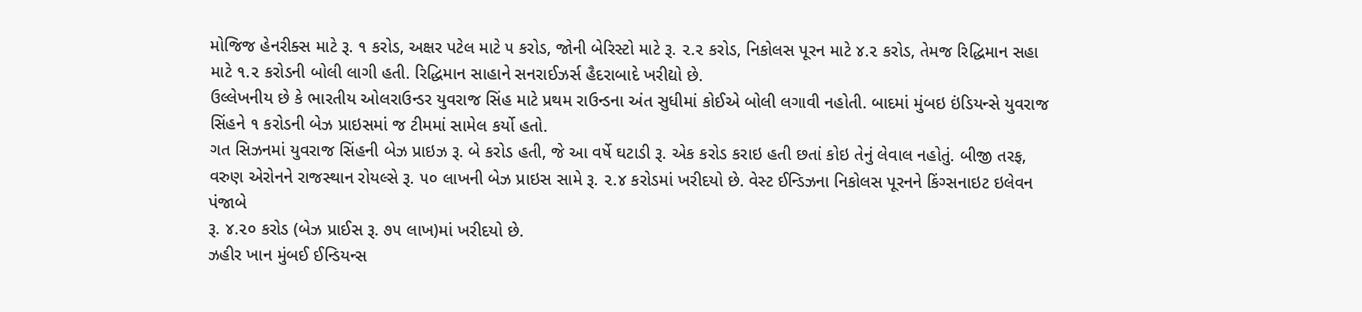મોજિજ હેનરીક્સ માટે રૂ. ૧ કરોડ, અક્ષર પટેલ માટે ૫ કરોડ, જોની બેરિસ્ટો માટે રૂ. ૨.૨ કરોડ, નિકોલસ પૂરન માટે ૪.૨ કરોડ, તેમજ રિદ્ધિમાન સહા માટે ૧.૨ કરોડની બોલી લાગી હતી. રિદ્ધિમાન સાહાને સનરાઈઝર્સ હૈદરાબાદે ખરીદ્યો છે.
ઉલ્લેખનીય છે કે ભારતીય ઓલરાઉન્ડર યુવરાજ સિંહ માટે પ્રથમ રાઉન્ડના અંત સુધીમાં કોઈએ બોલી લગાવી નહોતી. બાદમાં મુંબઇ ઇંડિયન્સે યુવરાજ સિંહને ૧ કરોડની બેઝ પ્રાઇસમાં જ ટીમમાં સામેલ કર્યો હતો.
ગત સિઝનમાં યુવરાજ સિંહની બેઝ પ્રાઇઝ રૂ. બે કરોડ હતી, જે આ વર્ષે ઘટાડી રૂ. એક કરોડ કરાઇ હતી છતાં કોઇ તેનું લેવાલ નહોતું. બીજી તરફ, વરુણ એરોનને રાજસ્થાન રોયલ્સે રૂ. ૫૦ લાખની બેઝ પ્રાઇસ સામે રૂ. ૨.૪ કરોડમાં ખરીદયો છે. વેસ્ટ ઈન્ડિઝના નિકોલસ પૂરનને કિંગ્સનાઇટ ઇલેવન પંજાબે
રૂ. ૪.૨૦ કરોડ (બેઝ પ્રાઈસ રૂ. ૭૫ લાખ)માં ખરીદયો છે.
ઝહીર ખાન મુંબઈ ઈન્ડિયન્સ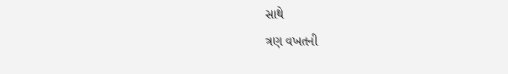સાથે
ત્રણ વખતની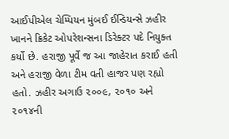આઈપીએલ ચેમ્પિયન મુંબઈ ઈન્ડિયન્સે ઝહીર ખાનને ક્રિકેટ ઓપરેશન્સના ડિરેક્ટર પદે નિયુક્ત કર્યો છે. હરાજી પૂર્વે જ આ જાહેરાત કરાઈ હતી અને હરાજી વેળા ટીમ વતી હાજર પણ રહ્યો હતો. ઝહીર અગાઉ ૨૦૦૯, ૨૦૧૦ અને ૨૦૧૪ની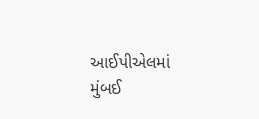આઈપીએલમાં મુંબઈ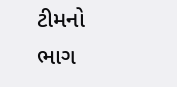ટીમનો ભાગ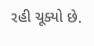રહી ચૂક્યો છે.